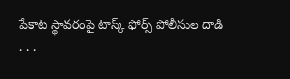పేకాట స్థావరంపై టాస్క్ ఫోర్స్ పోలీసుల దాడి
. . .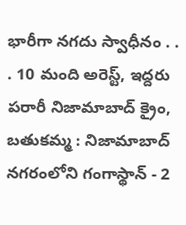భారీగా నగదు స్వాధీనం . . . 10 మంది అరెస్ట్, ఇద్దరు పరారీ నిజామాబాద్ క్రైం, బతుకమ్మ : నిజామాబాద్ నగరంలోని గంగాస్థాన్ - 2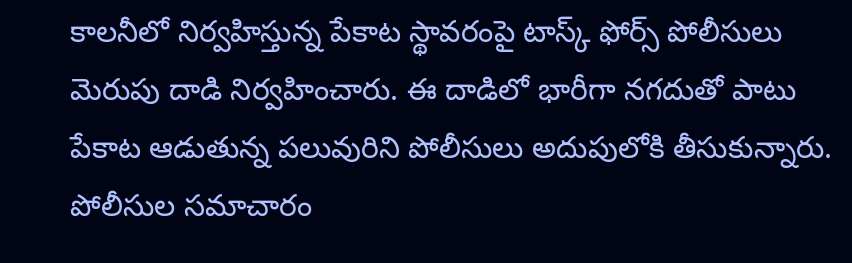కాలనీలో నిర్వహిస్తున్న పేకాట స్థావరంపై టాస్క్ ఫోర్స్ పోలీసులు మెరుపు దాడి నిర్వహించారు. ఈ దాడిలో భారీగా నగదుతో పాటు పేకాట ఆడుతున్న పలువురిని పోలీసులు అదుపులోకి తీసుకున్నారు. పోలీసుల సమాచారం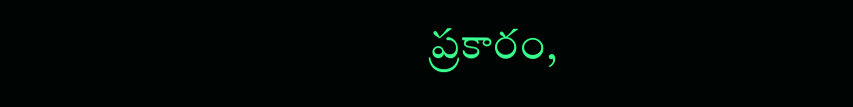ప్రకారం,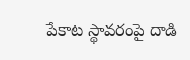పేకాట స్థావరంపై దాడి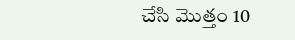చేసి మొత్తం 10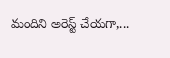మందిని అరెస్ట్ చేయగా,...